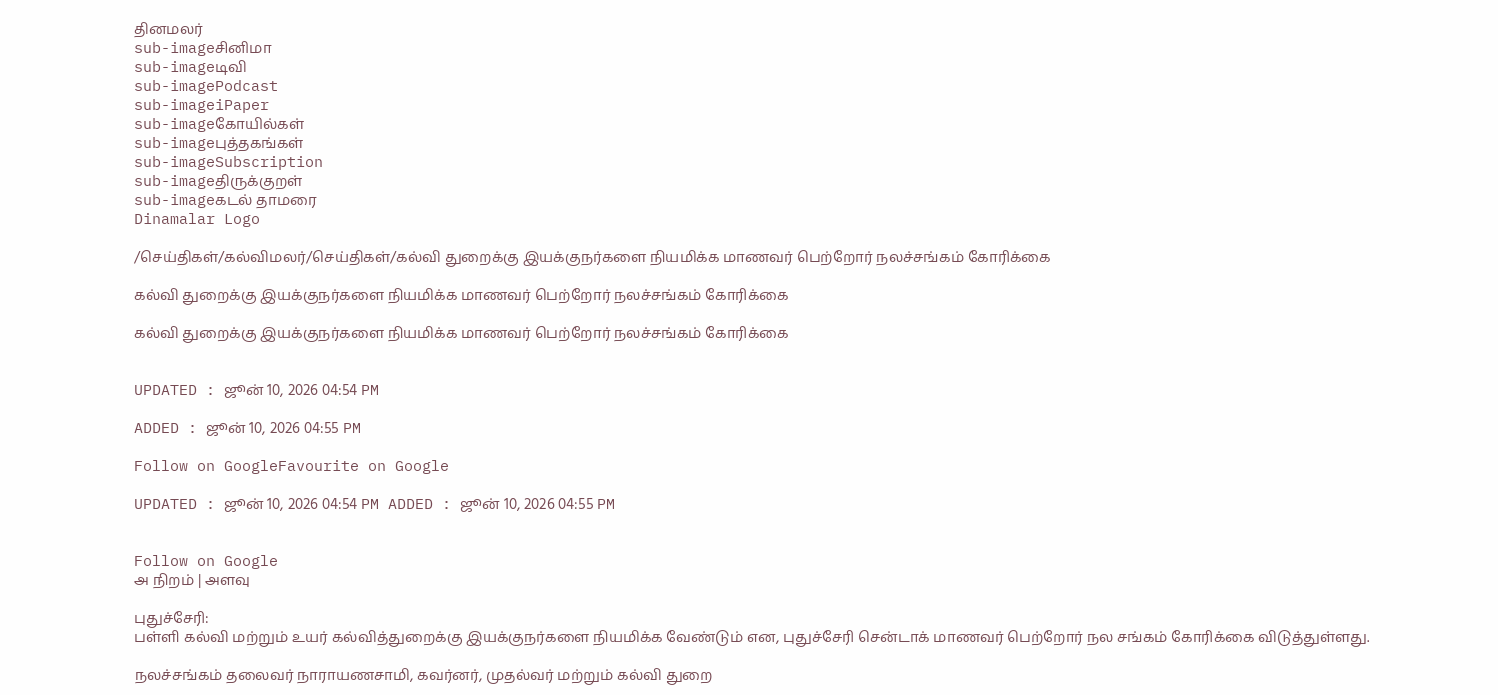தினமலர்
sub-imageசினிமா
sub-imageடிவி
sub-imagePodcast
sub-imageiPaper
sub-imageகோயில்கள்
sub-imageபுத்தகங்கள்
sub-imageSubscription
sub-imageதிருக்குறள்
sub-imageகடல் தாமரை
Dinamalar Logo

/செய்திகள்/கல்விமலர்/செய்திகள்/கல்வி துறைக்கு இயக்குநர்களை நியமிக்க மாணவர் பெற்றோர் நலச்சங்கம் கோரிக்கை

கல்வி துறைக்கு இயக்குநர்களை நியமிக்க மாணவர் பெற்றோர் நலச்சங்கம் கோரிக்கை

கல்வி துறைக்கு இயக்குநர்களை நியமிக்க மாணவர் பெற்றோர் நலச்சங்கம் கோரிக்கை


UPDATED : ஜூன் 10, 2026 04:54 PM

ADDED : ஜூன் 10, 2026 04:55 PM

Follow on GoogleFavourite on Google

UPDATED : ஜூன் 10, 2026 04:54 PM ADDED : ஜூன் 10, 2026 04:55 PM


Follow on Google
அ நிறம் | அளவு

புதுச்சேரி:
பள்ளி கல்வி மற்றும் உயர் கல்வித்துறைக்கு இயக்குநர்களை நியமிக்க வேண்டும் என, புதுச்சேரி சென்டாக் மாணவர் பெற்றோர் நல சங்கம் கோரிக்கை விடுத்துள்ளது.

நலச்சங்கம் தலைவர் நாராயணசாமி, கவர்னர், முதல்வர் மற்றும் கல்வி துறை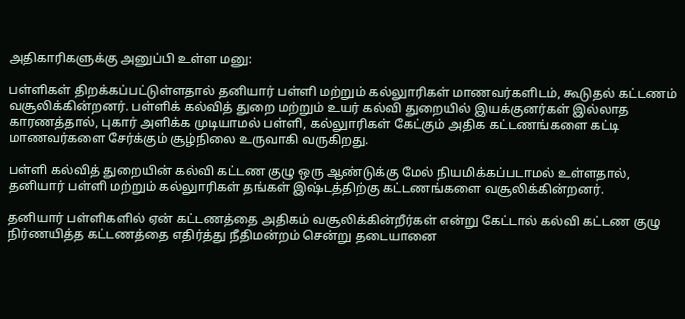அதிகாரிகளுக்கு அனுப்பி உள்ள மனு:

பள்ளிகள் திறக்கப்பட்டுள்ளதால் தனியார் பள்ளி மற்றும் கல்லுாரிகள் மாணவர்களிடம், கூடுதல் கட்டணம் வசூலிக்கின்றனர். பள்ளிக் கல்வித் துறை மற்றும் உயர் கல்வி துறையில் இயக்குனர்கள் இல்லாத காரணத்தால், புகார் அளிக்க முடியாமல் பள்ளி, கல்லுாரிகள் கேட்கும் அதிக கட்டணங்களை கட்டி மாணவர்களை சேர்க்கும் சூழ்நிலை உருவாகி வருகிறது.

பள்ளி கல்வித் துறையின் கல்வி கட்டண குழு ஒரு ஆண்டுக்கு மேல் நியமிக்கப்படாமல் உள்ளதால், தனியார் பள்ளி மற்றும் கல்லுாரிகள் தங்கள் இஷ்டத்திற்கு கட்டணங்களை வசூலிக்கின்றனர்.

தனியார் பள்ளிகளில் ஏன் கட்டணத்தை அதிகம் வசூலிக்கின்றீர்கள் என்று கேட்டால் கல்வி கட்டண குழு நிர்ணயித்த கட்டணத்தை எதிர்த்து நீதிமன்றம் சென்று தடையானை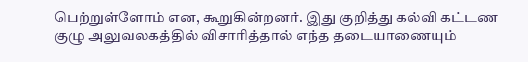பெற்றுள்ளோம் என, கூறுகின்றனர். இது குறித்து கல்வி கட்டண குழு அலுவலகத்தில் விசாரித்தால் எந்த தடையாணையும்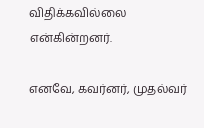விதிக்கவில்லை என்கின்றனர்.

எனவே, கவர்னர், முதல்வர்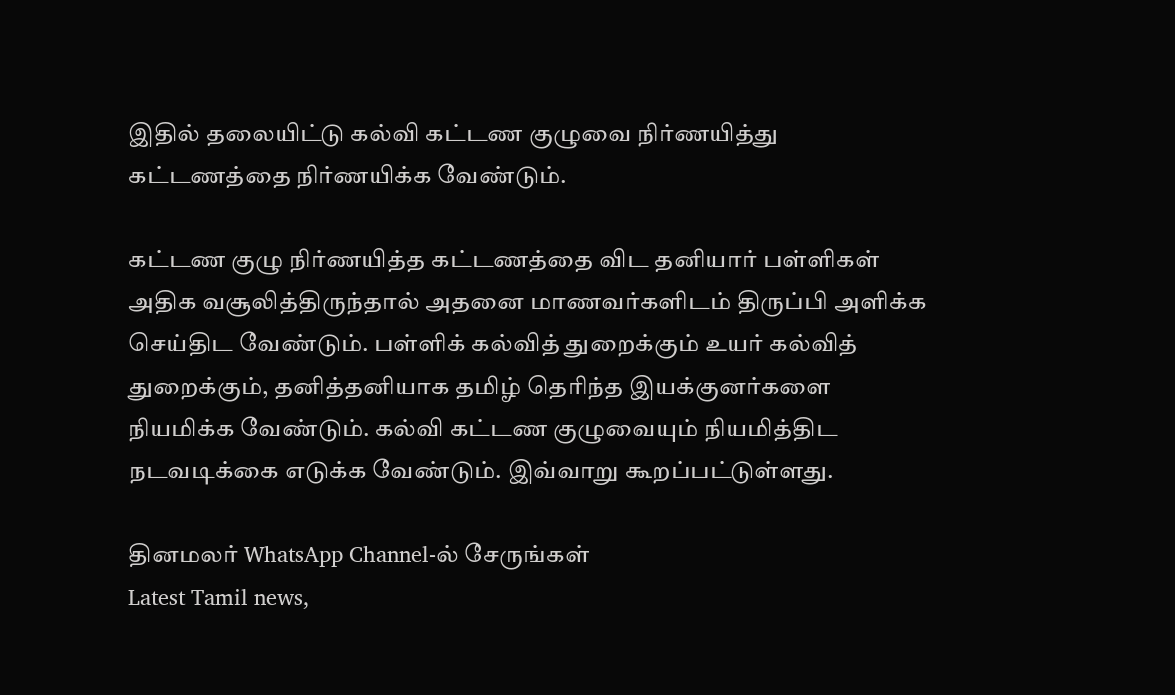இதில் தலையிட்டு கல்வி கட்டண குழுவை நிர்ணயித்து கட்டணத்தை நிர்ணயிக்க வேண்டும்.

கட்டண குழு நிர்ணயித்த கட்டணத்தை விட தனியார் பள்ளிகள் அதிக வசூலித்திருந்தால் அதனை மாணவர்களிடம் திருப்பி அளிக்க செய்திட வேண்டும். பள்ளிக் கல்வித் துறைக்கும் உயர் கல்வித் துறைக்கும், தனித்தனியாக தமிழ் தெரிந்த இயக்குனர்களை நியமிக்க வேண்டும். கல்வி கட்டண குழுவையும் நியமித்திட நடவடிக்கை எடுக்க வேண்டும். இவ்வாறு கூறப்பட்டுள்ளது.

தினமலர் WhatsApp Channel-ல் சேருங்கள்
Latest Tamil news,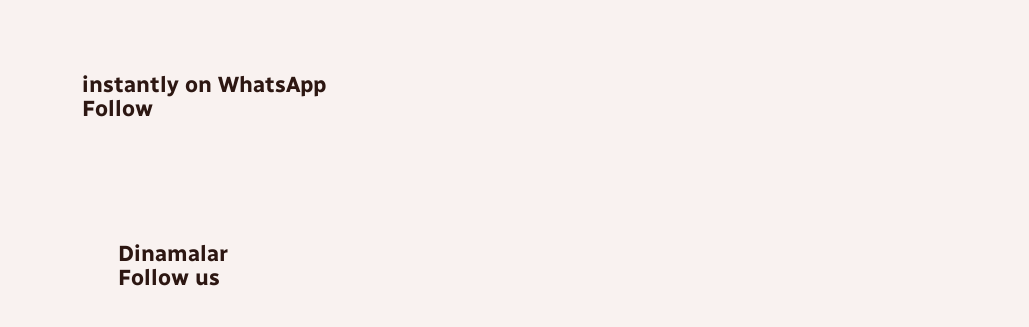instantly on WhatsApp
Follow





      Dinamalar
      Follow us